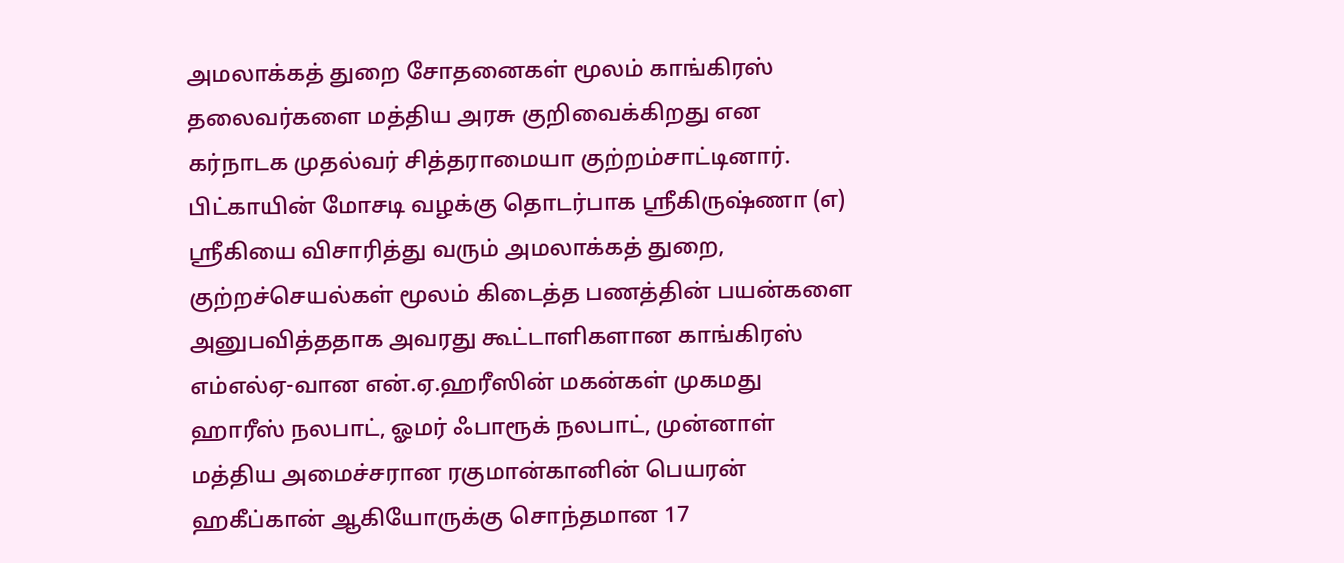அமலாக்கத் துறை சோதனைகள் மூலம் காங்கிரஸ் தலைவர்களை மத்திய அரசு குறிவைக்கிறது என கர்நாடக முதல்வர் சித்தராமையா குற்றம்சாட்டினார்.
பிட்காயின் மோசடி வழக்கு தொடர்பாக ஸ்ரீகிருஷ்ணா (எ) ஸ்ரீகியை விசாரித்து வரும் அமலாக்கத் துறை, குற்றச்செயல்கள் மூலம் கிடைத்த பணத்தின் பயன்களை அனுபவித்ததாக அவரது கூட்டாளிகளான காங்கிரஸ் எம்எல்ஏ-வான என்.ஏ.ஹரீஸின் மகன்கள் முகமது ஹாரீஸ் நலபாட், ஓமர் ஃபாரூக் நலபாட், முன்னாள் மத்திய அமைச்சரான ரகுமான்கானின் பெயரன் ஹகீப்கான் ஆகியோருக்கு சொந்தமான 17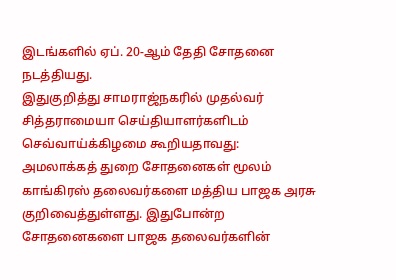இடங்களில் ஏப். 20-ஆம் தேதி சோதனை நடத்தியது.
இதுகுறித்து சாமராஜ்நகரில் முதல்வர் சித்தராமையா செய்தியாளர்களிடம் செவ்வாய்க்கிழமை கூறியதாவது:
அமலாக்கத் துறை சோதனைகள் மூலம் காங்கிரஸ் தலைவர்களை மத்திய பாஜக அரசு குறிவைத்துள்ளது. இதுபோன்ற சோதனைகளை பாஜக தலைவர்களின்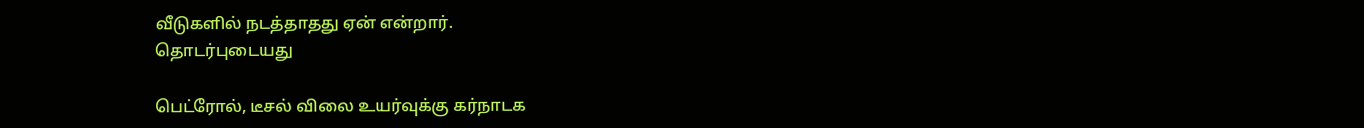வீடுகளில் நடத்தாதது ஏன் என்றார்.
தொடர்புடையது

பெட்ரோல், டீசல் விலை உயர்வுக்கு கர்நாடக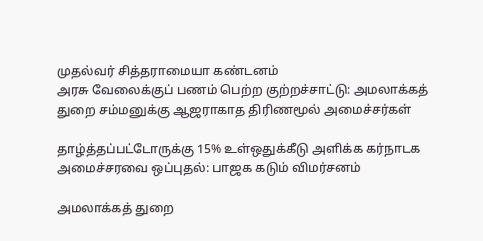முதல்வர் சித்தராமையா கண்டனம்
அரசு வேலைக்குப் பணம் பெற்ற குற்றச்சாட்டு: அமலாக்கத் துறை சம்மனுக்கு ஆஜராகாத திரிணமூல் அமைச்சர்கள்

தாழ்த்தப்பட்டோருக்கு 15% உள்ஒதுக்கீடு அளிக்க கர்நாடக அமைச்சரவை ஒப்புதல்: பாஜக கடும் விமர்சனம்

அமலாக்கத் துறை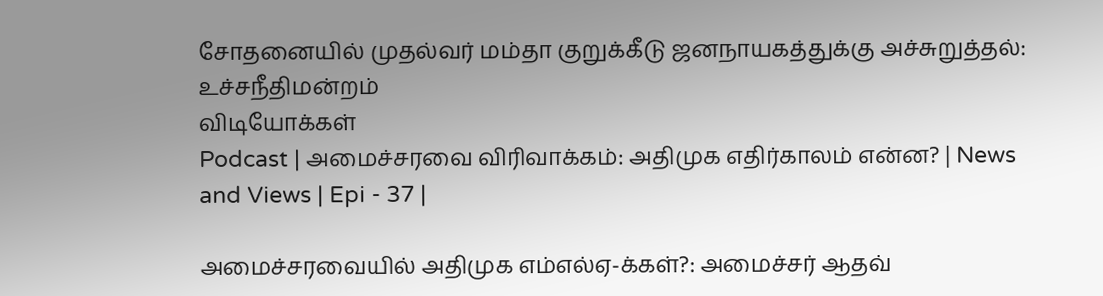சோதனையில் முதல்வர் மம்தா குறுக்கீடு ஜனநாயகத்துக்கு அச்சுறுத்தல்: உச்சநீதிமன்றம்
விடியோக்கள்
Podcast | அமைச்சரவை விரிவாக்கம்: அதிமுக எதிர்காலம் என்ன? | News and Views | Epi - 37 |

அமைச்சரவையில் அதிமுக எம்எல்ஏ-க்கள்?: அமைச்சர் ஆதவ்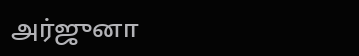அர்ஜுனா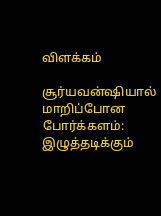விளக்கம்

சூர்யவன்ஷியால் மாறிப்போன போர்க்களம்: இழுத்தடிக்கும்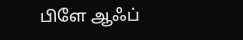பிளே ஆஃப்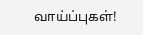வாய்ப்புகள்!